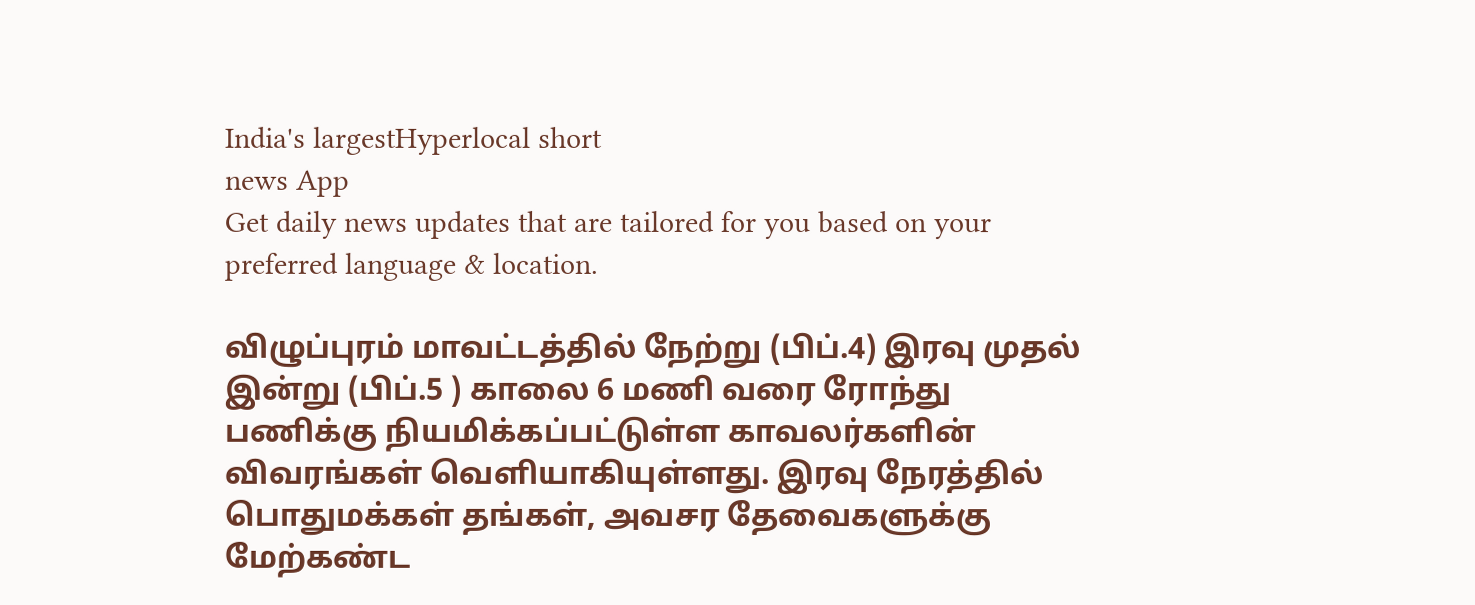India's largestHyperlocal short
news App
Get daily news updates that are tailored for you based on your preferred language & location.

விழுப்புரம் மாவட்டத்தில் நேற்று (பிப்.4) இரவு முதல் இன்று (பிப்.5 ) காலை 6 மணி வரை ரோந்து பணிக்கு நியமிக்கப்பட்டுள்ள காவலர்களின் விவரங்கள் வெளியாகியுள்ளது. இரவு நேரத்தில் பொதுமக்கள் தங்கள், அவசர தேவைகளுக்கு மேற்கண்ட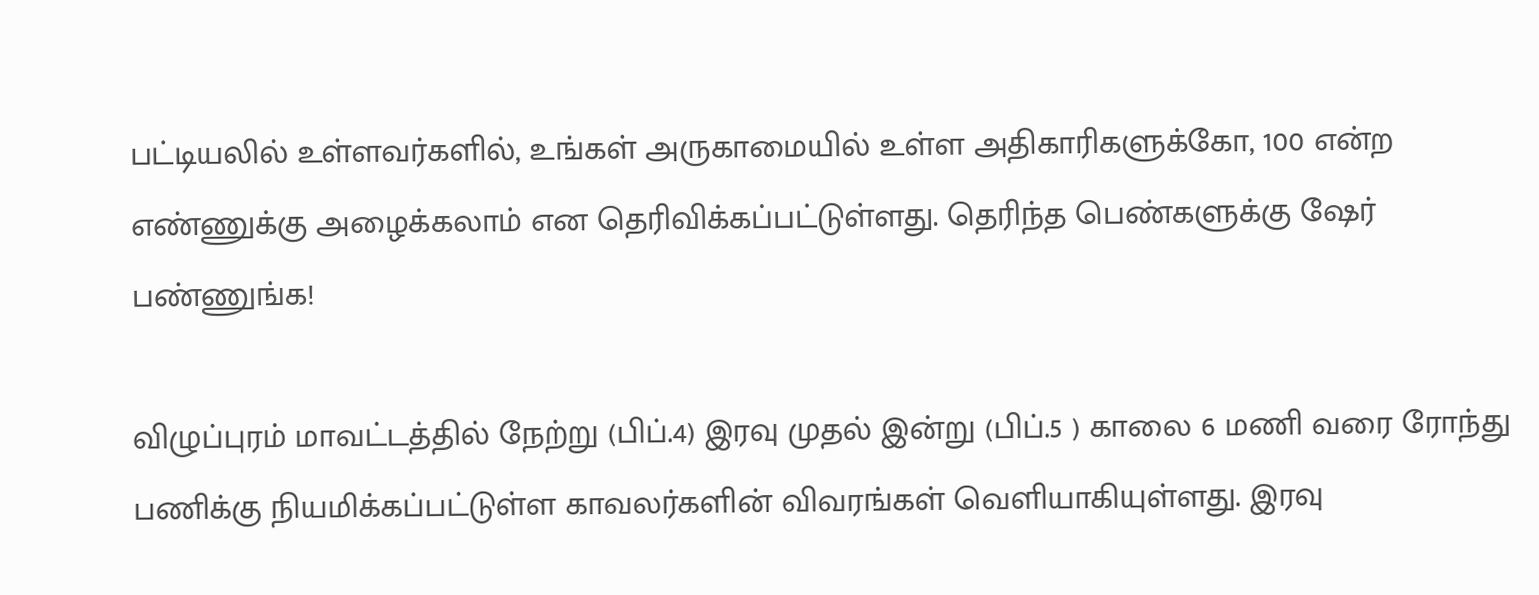பட்டியலில் உள்ளவர்களில், உங்கள் அருகாமையில் உள்ள அதிகாரிகளுக்கோ, 100 என்ற எண்ணுக்கு அழைக்கலாம் என தெரிவிக்கப்பட்டுள்ளது. தெரிந்த பெண்களுக்கு ஷேர் பண்ணுங்க!

விழுப்புரம் மாவட்டத்தில் நேற்று (பிப்.4) இரவு முதல் இன்று (பிப்.5 ) காலை 6 மணி வரை ரோந்து பணிக்கு நியமிக்கப்பட்டுள்ள காவலர்களின் விவரங்கள் வெளியாகியுள்ளது. இரவு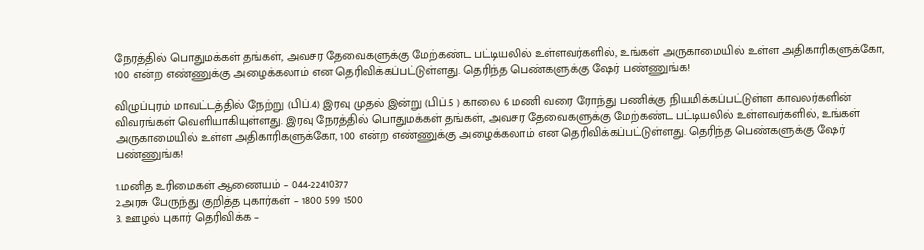நேரத்தில் பொதுமக்கள் தங்கள், அவசர தேவைகளுக்கு மேற்கண்ட பட்டியலில் உள்ளவர்களில், உங்கள் அருகாமையில் உள்ள அதிகாரிகளுக்கோ, 100 என்ற எண்ணுக்கு அழைக்கலாம் என தெரிவிக்கப்பட்டுள்ளது. தெரிந்த பெண்களுக்கு ஷேர் பண்ணுங்க!

விழுப்புரம் மாவட்டத்தில் நேற்று (பிப்.4) இரவு முதல் இன்று (பிப்.5 ) காலை 6 மணி வரை ரோந்து பணிக்கு நியமிக்கப்பட்டுள்ள காவலர்களின் விவரங்கள் வெளியாகியுள்ளது. இரவு நேரத்தில் பொதுமக்கள் தங்கள், அவசர தேவைகளுக்கு மேற்கண்ட பட்டியலில் உள்ளவர்களில், உங்கள் அருகாமையில் உள்ள அதிகாரிகளுக்கோ, 100 என்ற எண்ணுக்கு அழைக்கலாம் என தெரிவிக்கப்பட்டுள்ளது. தெரிந்த பெண்களுக்கு ஷேர் பண்ணுங்க!

1.மனித உரிமைகள் ஆணையம் – 044-22410377
2.அரசு பேருந்து குறித்த புகார்கள் – 1800 599 1500
3. ஊழல் புகார் தெரிவிக்க –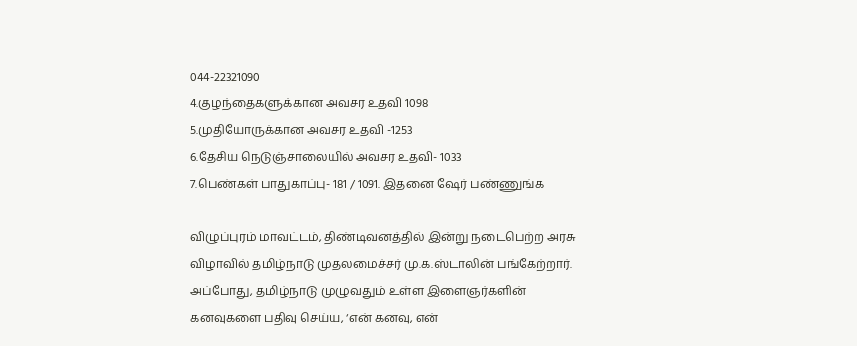044-22321090
4.குழந்தைகளுக்கான அவசர உதவி 1098
5.முதியோருக்கான அவசர உதவி -1253
6.தேசிய நெடுஞ்சாலையில் அவசர உதவி- 1033
7.பெண்கள் பாதுகாப்பு- 181 / 1091. இதனை ஷேர் பண்ணுங்க

விழுப்புரம் மாவட்டம், திண்டிவனத்தில் இன்று நடைபெற்ற அரசு விழாவில் தமிழ்நாடு முதலமைச்சர் மு.க.ஸ்டாலின் பங்கேற்றார். அப்போது, தமிழ்நாடு முழுவதும் உள்ள இளைஞர்களின் கனவுகளை பதிவு செய்ய, ‘என் கனவு, என்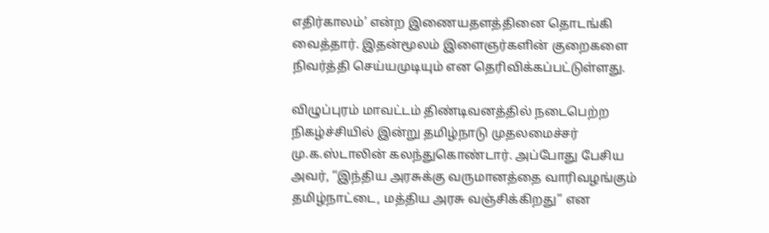எதிர்காலம்’ என்ற இணையதளத்தினை தொடங்கி வைத்தார். இதன்மூலம் இளைஞர்களின் குறைகளை நிவர்த்தி செய்யமுடியும் என தெரிவிக்கப்பட்டுள்ளது.

விழுப்புரம் மாவட்டம் திண்டிவனத்தில் நடைபெற்ற நிகழ்ச்சியில் இன்று தமிழ்நாடு முதலமைச்சர் மு.க.ஸ்டாலின் கலந்துகொண்டார். அப்போது பேசிய அவர், “இந்திய அரசுக்கு வருமானத்தை வாரிவழங்கும் தமிழ்நாட்டை, மத்திய அரசு வஞ்சிக்கிறது” என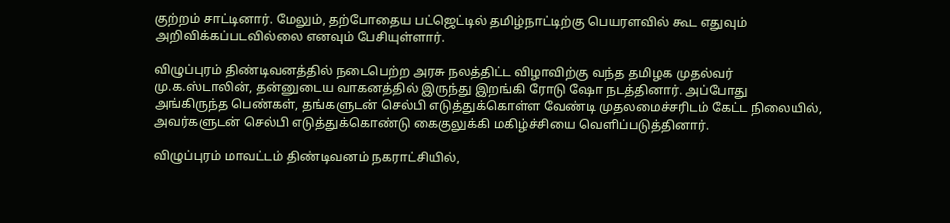குற்றம் சாட்டினார். மேலும், தற்போதைய பட்ஜெட்டில் தமிழ்நாட்டிற்கு பெயரளவில் கூட எதுவும் அறிவிக்கப்படவில்லை எனவும் பேசியுள்ளார்.

விழுப்புரம் திண்டிவனத்தில் நடைபெற்ற அரசு நலத்திட்ட விழாவிற்கு வந்த தமிழக முதல்வர் மு.க.ஸ்டாலின், தன்னுடைய வாகனத்தில் இருந்து இறங்கி ரோடு ஷோ நடத்தினார். அப்போது அங்கிருந்த பெண்கள், தங்களுடன் செல்பி எடுத்துக்கொள்ள வேண்டி முதலமைச்சரிடம் கேட்ட நிலையில், அவர்களுடன் செல்பி எடுத்துக்கொண்டு கைகுலுக்கி மகிழ்ச்சியை வெளிப்படுத்தினார்.

விழுப்புரம் மாவட்டம் திண்டிவனம் நகராட்சியில்,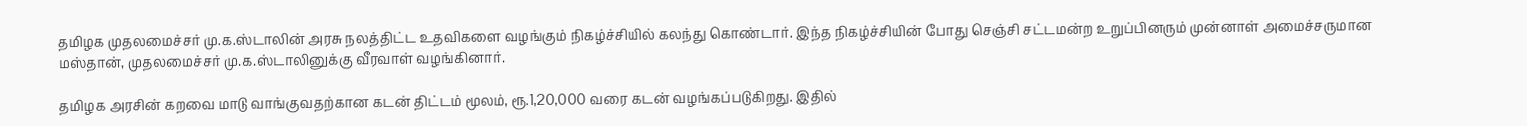தமிழக முதலமைச்சர் மு.க.ஸ்டாலின் அரசு நலத்திட்ட உதவிகளை வழங்கும் நிகழ்ச்சியில் கலந்து கொண்டார். இந்த நிகழ்ச்சியின் போது செஞ்சி சட்டமன்ற உறுப்பினரும் முன்னாள் அமைச்சருமான மஸ்தான், முதலமைச்சர் மு.க.ஸ்டாலினுக்கு வீரவாள் வழங்கினார்.

தமிழக அரசின் கறவை மாடு வாங்குவதற்கான கடன் திட்டம் மூலம், ரூ.1,20,000 வரை கடன் வழங்கப்படுகிறது. இதில்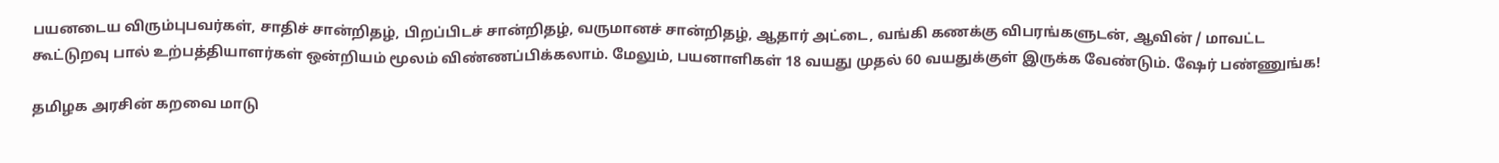பயனடைய விரும்புபவர்கள், சாதிச் சான்றிதழ், பிறப்பிடச் சான்றிதழ், வருமானச் சான்றிதழ், ஆதார் அட்டை, வங்கி கணக்கு விபரங்களுடன், ஆவின் / மாவட்ட கூட்டுறவு பால் உற்பத்தியாளர்கள் ஒன்றியம் மூலம் விண்ணப்பிக்கலாம். மேலும், பயனாளிகள் 18 வயது முதல் 60 வயதுக்குள் இருக்க வேண்டும். ஷேர் பண்ணுங்க!

தமிழக அரசின் கறவை மாடு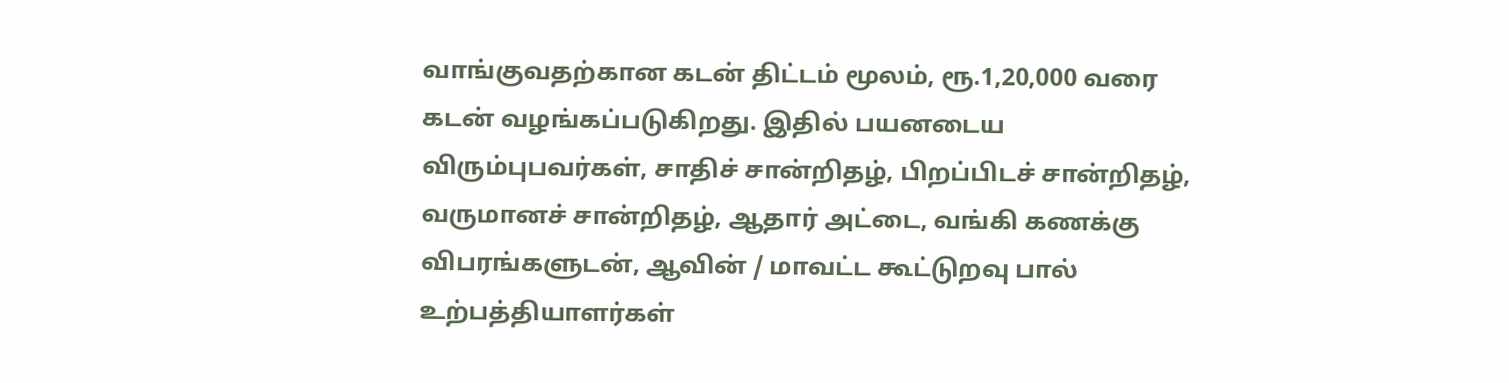வாங்குவதற்கான கடன் திட்டம் மூலம், ரூ.1,20,000 வரை கடன் வழங்கப்படுகிறது. இதில் பயனடைய விரும்புபவர்கள், சாதிச் சான்றிதழ், பிறப்பிடச் சான்றிதழ், வருமானச் சான்றிதழ், ஆதார் அட்டை, வங்கி கணக்கு விபரங்களுடன், ஆவின் / மாவட்ட கூட்டுறவு பால் உற்பத்தியாளர்கள்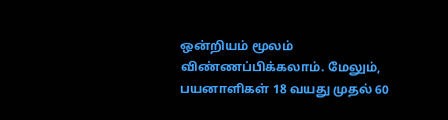ஒன்றியம் மூலம் விண்ணப்பிக்கலாம். மேலும், பயனாளிகள் 18 வயது முதல் 60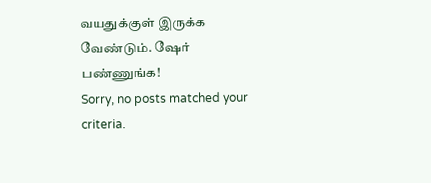வயதுக்குள் இருக்க வேண்டும். ஷேர் பண்ணுங்க!
Sorry, no posts matched your criteria.